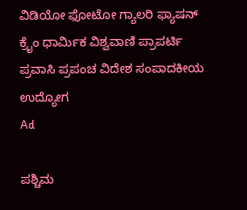ವಿಡಿಯೋ ಫೋಟೋ ಗ್ಯಾಲರಿ ಫ್ಯಾಷನ್ ಕ್ರೈಂ ಧಾರ್ಮಿಕ ವಿಶ್ವವಾಣಿ ಪ್ರಾಪರ್ಟಿ ಪ್ರವಾಸಿ ಪ್ರಪಂಚ ವಿದೇಶ ಸಂಪಾದಕೀಯ ಉದ್ಯೋಗ
Ad

ಪಶ್ಚಿಮ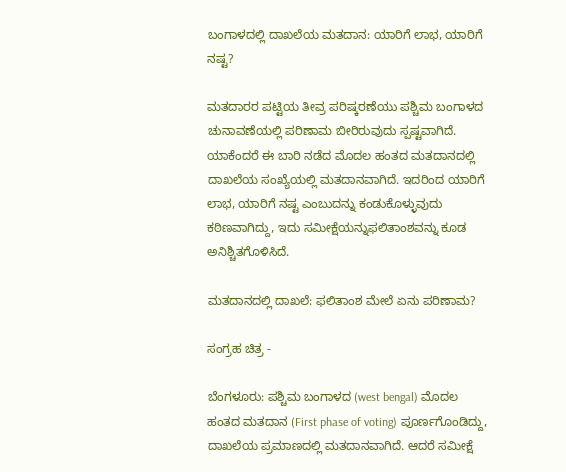ಬಂಗಾಳದಲ್ಲಿ ದಾಖಲೆಯ ಮತದಾನ: ಯಾರಿಗೆ ಲಾಭ, ಯಾರಿಗೆ ನಷ್ಟ?

ಮತದಾರರ ಪಟ್ಟಿಯ ತೀವ್ರ ಪರಿಷ್ಕರಣೆಯು ಪಶ್ಚಿಮ ಬಂಗಾಳದ ಚುನಾವಣೆಯಲ್ಲಿ ಪರಿಣಾಮ ಬೀರಿರುವುದು ಸ್ಪಷ್ಟವಾಗಿದೆ. ಯಾಕೆಂದರೆ ಈ ಬಾರಿ ನಡೆದ ಮೊದಲ ಹಂತದ ಮತದಾನದಲ್ಲಿ ದಾಖಲೆಯ ಸಂಖ್ಯೆಯಲ್ಲಿ ಮತದಾನವಾಗಿದೆ. ಇದರಿಂದ ಯಾರಿಗೆ ಲಾಭ, ಯಾರಿಗೆ ನಷ್ಟ ಎಂಬುದನ್ನು ಕಂಡುಕೊಳ್ಳುವುದು ಕಠಿಣವಾಗಿದ್ದು, ಇದು ಸಮೀಕ್ಷೆಯನ್ನುಫಲಿತಾಂಶವನ್ನು ಕೂಡ ಅನಿಶ್ಚಿತಗೊಳಿಸಿದೆ.

ಮತದಾನದಲ್ಲಿ ದಾಖಲೆ: ಫಲಿತಾಂಶ ಮೇಲೆ ಏನು ಪರಿಣಾಮ?

ಸಂಗ್ರಹ ಚಿತ್ರ -

ಬೆಂಗಳೂರು: ಪಶ್ಚಿಮ ಬಂಗಾಳದ (west bengal) ಮೊದಲ ಹಂತದ ಮತದಾನ (First phase of voting) ಪೂರ್ಣಗೊಂಡಿದ್ದು, ದಾಖಲೆಯ ಪ್ರಮಾಣದಲ್ಲಿ ಮತದಾನವಾಗಿದೆ. ಆದರೆ ಸಮೀಕ್ಷೆ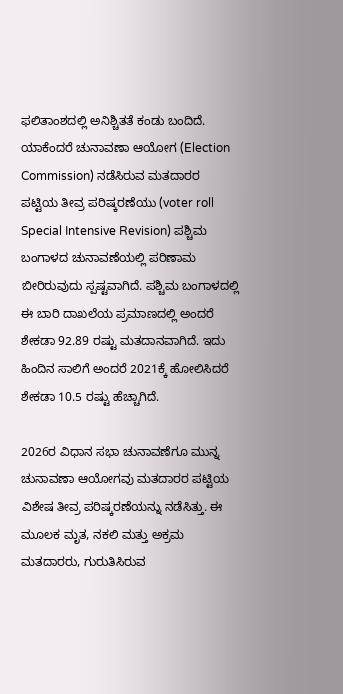ಫಲಿತಾಂಶದಲ್ಲಿ ಅನಿಶ್ಚಿತತೆ ಕಂಡು ಬಂದಿದೆ. ಯಾಕೆಂದರೆ ಚುನಾವಣಾ ಆಯೋಗ (Election Commission) ನಡೆಸಿರುವ ಮತದಾರರ ಪಟ್ಟಿಯ ತೀವ್ರ ಪರಿಷ್ಕರಣೆಯು (voter roll Special Intensive Revision) ಪಶ್ಚಿಮ ಬಂಗಾಳದ ಚುನಾವಣೆಯಲ್ಲಿ ಪರಿಣಾಮ ಬೀರಿರುವುದು ಸ್ಪಷ್ಟವಾಗಿದೆ. ಪಶ್ಚಿಮ ಬಂಗಾಳದಲ್ಲಿ ಈ ಬಾರಿ ದಾಖಲೆಯ ಪ್ರಮಾಣದಲ್ಲಿ ಅಂದರೆ ಶೇಕಡಾ 92.89 ರಷ್ಟು ಮತದಾನವಾಗಿದೆ. ಇದು ಹಿಂದಿನ ಸಾಲಿಗೆ ಅಂದರೆ 2021ಕ್ಕೆ ಹೋಲಿಸಿದರೆ ಶೇಕಡಾ 10.5 ರಷ್ಟು ಹೆಚ್ಚಾಗಿದೆ.

2026ರ ವಿಧಾನ ಸಭಾ ಚುನಾವಣೆಗೂ ಮುನ್ನ ಚುನಾವಣಾ ಆಯೋಗವು ಮತದಾರರ ಪಟ್ಟಿಯ ವಿಶೇಷ ತೀವ್ರ ಪರಿಷ್ಕರಣೆಯನ್ನು ನಡೆಸಿತ್ತು. ಈ ಮೂಲಕ ಮೃತ, ನಕಲಿ ಮತ್ತು ಅಕ್ರಮ ಮತದಾರರು, ಗುರುತಿಸಿರುವ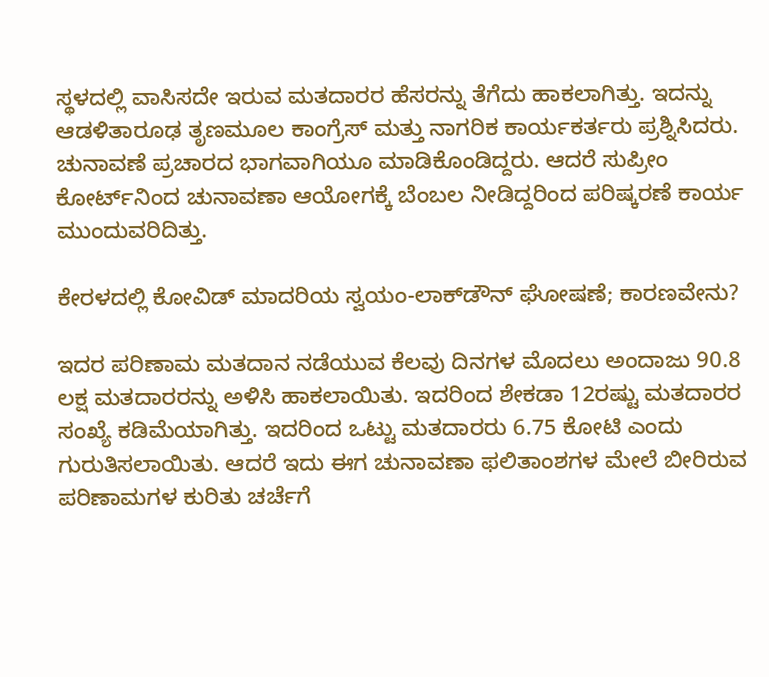ಸ್ಥಳದಲ್ಲಿ ವಾಸಿಸದೇ ಇರುವ ಮತದಾರರ ಹೆಸರನ್ನು ತೆಗೆದು ಹಾಕಲಾಗಿತ್ತು. ಇದನ್ನು ಆಡಳಿತಾರೂಢ ತೃಣಮೂಲ ಕಾಂಗ್ರೆಸ್ ಮತ್ತು ನಾಗರಿಕ ಕಾರ್ಯಕರ್ತರು ಪ್ರಶ್ನಿಸಿದರು. ಚುನಾವಣೆ ಪ್ರಚಾರದ ಭಾಗವಾಗಿಯೂ ಮಾಡಿಕೊಂಡಿದ್ದರು. ಆದರೆ ಸುಪ್ರೀಂ ಕೋರ್ಟ್‌ನಿಂದ ಚುನಾವಣಾ ಆಯೋಗಕ್ಕೆ ಬೆಂಬಲ ನೀಡಿದ್ದರಿಂದ ಪರಿಷ್ಕರಣೆ ಕಾರ್ಯ ಮುಂದುವರಿದಿತ್ತು.

ಕೇರಳದಲ್ಲಿ ಕೋವಿಡ್ ಮಾದರಿಯ ಸ್ವಯಂ-ಲಾಕ್‌ಡೌನ್ ಘೋಷಣೆ; ಕಾರಣವೇನು?

ಇದರ ಪರಿಣಾಮ ಮತದಾನ ನಡೆಯುವ ಕೆಲವು ದಿನಗಳ ಮೊದಲು ಅಂದಾಜು 90.8 ಲಕ್ಷ ಮತದಾರರನ್ನು ಅಳಿಸಿ ಹಾಕಲಾಯಿತು. ಇದರಿಂದ ಶೇಕಡಾ 12ರಷ್ಟು ಮತದಾರರ ಸಂಖ್ಯೆ ಕಡಿಮೆಯಾಗಿತ್ತು. ಇದರಿಂದ ಒಟ್ಟು ಮತದಾರರು 6.75 ಕೋಟಿ ಎಂದು ಗುರುತಿಸಲಾಯಿತು. ಆದರೆ ಇದು ಈಗ ಚುನಾವಣಾ ಫಲಿತಾಂಶಗಳ ಮೇಲೆ ಬೀರಿರುವ ಪರಿಣಾಮಗಳ ಕುರಿತು ಚರ್ಚೆಗೆ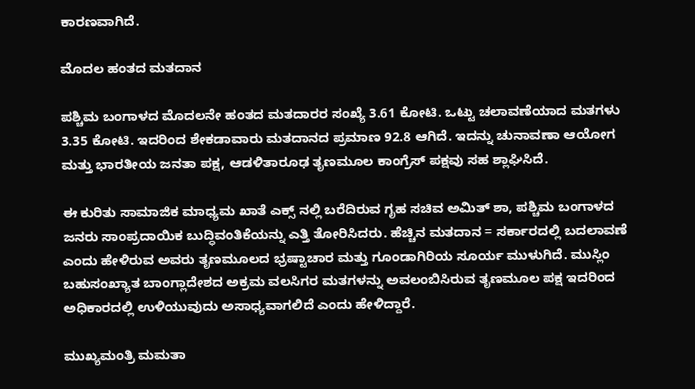ಕಾರಣವಾಗಿದೆ.

ಮೊದಲ ಹಂತದ ಮತದಾನ

ಪಶ್ಚಿಮ ಬಂಗಾಳದ ಮೊದಲನೇ ಹಂತದ ಮತದಾರರ ಸಂಖ್ಯೆ 3.61 ಕೋಟಿ. ಒಟ್ಟು ಚಲಾವಣೆಯಾದ ಮತಗಳು 3.35 ಕೋಟಿ. ಇದರಿಂದ ಶೇಕಡಾವಾರು ಮತದಾನದ ಪ್ರಮಾಣ 92.8 ಆಗಿದೆ. ಇದನ್ನು ಚುನಾವಣಾ ಆಯೋಗ ಮತ್ತು ಭಾರತೀಯ ಜನತಾ ಪಕ್ಷ, ಆಡಳಿತಾರೂಢ ತೃಣಮೂಲ ಕಾಂಗ್ರೆಸ್ ಪಕ್ಷವು ಸಹ ಶ್ಲಾಘಿಸಿದೆ.

ಈ ಕುರಿತು ಸಾಮಾಜಿಕ ಮಾಧ್ಯಮ ಖಾತೆ ಎಕ್ಸ್ ನಲ್ಲಿ ಬರೆದಿರುವ ಗೃಹ ಸಚಿವ ಅಮಿತ್ ಶಾ, ಪಶ್ಚಿಮ ಬಂಗಾಳದ ಜನರು ಸಾಂಪ್ರದಾಯಿಕ ಬುದ್ಧಿವಂತಿಕೆಯನ್ನು ಎತ್ತಿ ತೋರಿಸಿದರು. ಹೆಚ್ಚಿನ ಮತದಾನ = ಸರ್ಕಾರದಲ್ಲಿ ಬದಲಾವಣೆ ಎಂದು ಹೇಳಿರುವ ಅವರು ತೃಣಮೂಲದ ಭ್ರಷ್ಟಾಚಾರ ಮತ್ತು ಗೂಂಡಾಗಿರಿಯ ಸೂರ್ಯ ಮುಳುಗಿದೆ. ಮುಸ್ಲಿಂ ಬಹುಸಂಖ್ಯಾತ ಬಾಂಗ್ಲಾದೇಶದ ಅಕ್ರಮ ವಲಸಿಗರ ಮತಗಳನ್ನು ಅವಲಂಬಿಸಿರುವ ತೃಣಮೂಲ ಪಕ್ಷ ಇದರಿಂದ ಅಧಿಕಾರದಲ್ಲಿ ಉಳಿಯುವುದು ಅಸಾಧ್ಯವಾಗಲಿದೆ ಎಂದು ಹೇಳಿದ್ದಾರೆ.

ಮುಖ್ಯಮಂತ್ರಿ ಮಮತಾ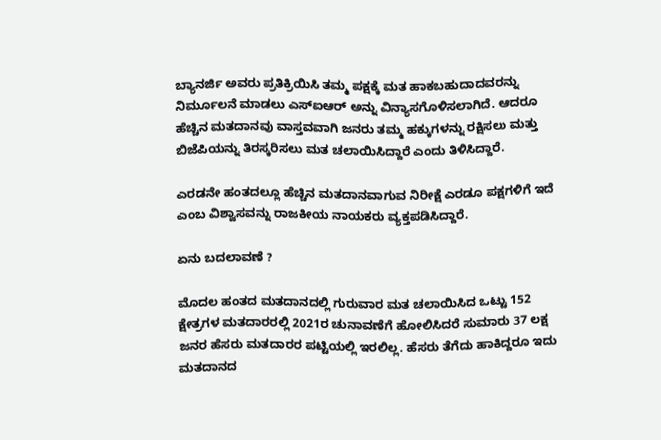ಬ್ಯಾನರ್ಜಿ ಅವರು ಪ್ರತಿಕ್ರಿಯಿಸಿ ತಮ್ಮ ಪಕ್ಷಕ್ಕೆ ಮತ ಹಾಕಬಹುದಾದವರನ್ನು ನಿರ್ಮೂಲನೆ ಮಾಡಲು ಎಸ್‌ಐಆರ್ ಅನ್ನು ವಿನ್ಯಾಸಗೊಳಿಸಲಾಗಿದೆ. ಆದರೂ ಹೆಚ್ಚಿನ ಮತದಾನವು ವಾಸ್ತವವಾಗಿ ಜನರು ತಮ್ಮ ಹಕ್ಕುಗಳನ್ನು ರಕ್ಷಿಸಲು ಮತ್ತು ಬಿಜೆಪಿಯನ್ನು ತಿರಸ್ಕರಿಸಲು ಮತ ಚಲಾಯಿಸಿದ್ದಾರೆ ಎಂದು ತಿಳಿಸಿದ್ದಾರೆ.

ಎರಡನೇ ಹಂತದಲ್ಲೂ ಹೆಚ್ಚಿನ ಮತದಾನವಾಗುವ ನಿರೀಕ್ಷೆ ಎರಡೂ ಪಕ್ಷಗಳಿಗೆ ಇದೆ ಎಂಬ ವಿಶ್ವಾಸವನ್ನು ರಾಜಕೀಯ ನಾಯಕರು ವ್ಯಕ್ತಪಡಿಸಿದ್ದಾರೆ.

ಏನು ಬದಲಾವಣೆ ?

ಮೊದಲ ಹಂತದ ಮತದಾನದಲ್ಲಿ ಗುರುವಾರ ಮತ ಚಲಾಯಿಸಿದ ಒಟ್ಟು 152 ಕ್ಷೇತ್ರಗಳ ಮತದಾರರಲ್ಲಿ 2021ರ ಚುನಾವಣೆಗೆ ಹೋಲಿಸಿದರೆ ಸುಮಾರು 37 ಲಕ್ಷ ಜನರ ಹೆಸರು ಮತದಾರರ ಪಟ್ಟಿಯಲ್ಲಿ ಇರಲಿಲ್ಲ. ಹೆಸರು ತೆಗೆದು ಹಾಕಿದ್ದರೂ ಇದು ಮತದಾನದ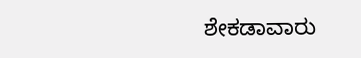ಶೇಕಡಾವಾರು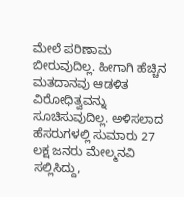ಮೇಲೆ ಪರಿಣಾಮ ಬೀರುವುದಿಲ್ಲ. ಹೀಗಾಗಿ ಹೆಚ್ಚಿನ ಮತದಾನವು ಆಡಳಿತ ವಿರೋಧಿತ್ವವನ್ನು ಸೂಚಿಸುವುದಿಲ್ಲ. ಅಳಿಸಲಾದ ಹೆಸರುಗಳಲ್ಲಿ ಸುಮಾರು 27 ಲಕ್ಷ ಜನರು ಮೇಲ್ಮನವಿ ಸಲ್ಲಿಸಿದ್ದು,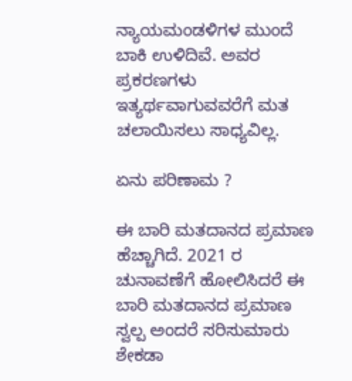ನ್ಯಾಯಮಂಡಳಿಗಳ ಮುಂದೆ ಬಾಕಿ ಉಳಿದಿವೆ. ಅವರ ಪ್ರಕರಣಗಳು ಇತ್ಯರ್ಥವಾಗುವವರೆಗೆ ಮತ ಚಲಾಯಿಸಲು ಸಾಧ್ಯವಿಲ್ಲ.

ಏನು ಪರಿಣಾಮ ?

ಈ ಬಾರಿ ಮತದಾನದ ಪ್ರಮಾಣ ಹೆಚ್ಚಾಗಿದೆ. 2021 ರ ಚುನಾವಣೆಗೆ ಹೋಲಿಸಿದರೆ ಈ ಬಾರಿ ಮತದಾನದ ಪ್ರಮಾಣ ಸ್ವಲ್ಪ ಅಂದರೆ ಸರಿಸುಮಾರು ಶೇಕಡಾ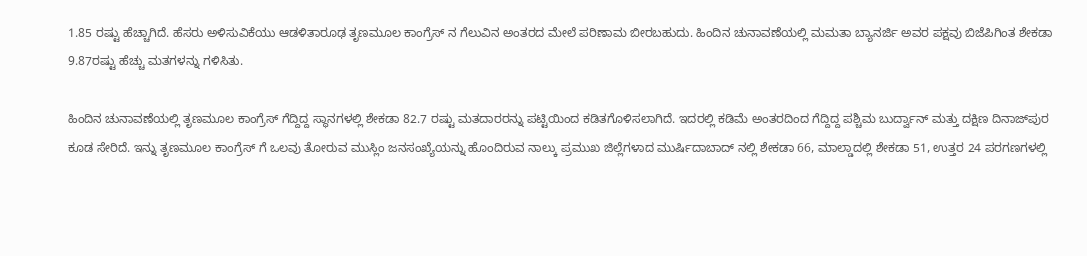1.85 ರಷ್ಟು ಹೆಚ್ಚಾಗಿದೆ. ಹೆಸರು ಅಳಿಸುವಿಕೆಯು ಆಡಳಿತಾರೂಢ ತೃಣಮೂಲ ಕಾಂಗ್ರೆಸ್ ನ ಗೆಲುವಿನ ಅಂತರದ ಮೇಲೆ ಪರಿಣಾಮ ಬೀರಬಹುದು. ಹಿಂದಿನ ಚುನಾವಣೆಯಲ್ಲಿ ಮಮತಾ ಬ್ಯಾನರ್ಜಿ ಅವರ ಪಕ್ಷವು ಬಿಜೆಪಿಗಿಂತ ಶೇಕಡಾ 9.87ರಷ್ಟು ಹೆಚ್ಚು ಮತಗಳನ್ನು ಗಳಿಸಿತು.

ಹಿಂದಿನ ಚುನಾವಣೆಯಲ್ಲಿ ತೃಣಮೂಲ ಕಾಂಗ್ರೆಸ್ ಗೆದ್ದಿದ್ದ ಸ್ಥಾನಗಳಲ್ಲಿ ಶೇಕಡಾ 82.7 ರಷ್ಟು ಮತದಾರರನ್ನು ಪಟ್ಟಿಯಿಂದ ಕಡಿತಗೊಳಿಸಲಾಗಿದೆ. ಇದರಲ್ಲಿ ಕಡಿಮೆ ಅಂತರದಿಂದ ಗೆದ್ದಿದ್ದ ಪಶ್ಚಿಮ ಬುರ್ದ್ವಾನ್ ಮತ್ತು ದಕ್ಷಿಣ ದಿನಾಜ್‌ಪುರ ಕೂಡ ಸೇರಿದೆ. ಇನ್ನು ತೃಣಮೂಲ ಕಾಂಗ್ರೆಸ್ ಗೆ ಒಲವು ತೋರುವ ಮುಸ್ಲಿಂ ಜನಸಂಖ್ಯೆಯನ್ನು ಹೊಂದಿರುವ ನಾಲ್ಕು ಪ್ರಮುಖ ಜಿಲ್ಲೆಗಳಾದ ಮುರ್ಷಿದಾಬಾದ್ ನಲ್ಲಿ ಶೇಕಡಾ 66, ಮಾಲ್ಡಾದಲ್ಲಿ ಶೇಕಡಾ 51, ಉತ್ತರ 24 ಪರಗಣಗಳಲ್ಲಿ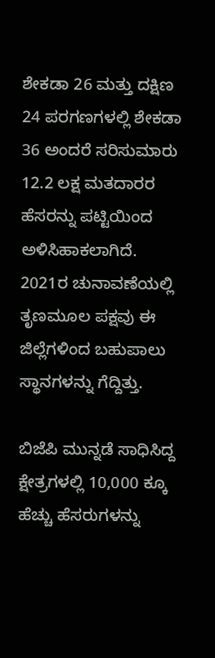ಶೇಕಡಾ 26 ಮತ್ತು ದಕ್ಷಿಣ 24 ಪರಗಣಗಳಲ್ಲಿ ಶೇಕಡಾ 36 ಅಂದರೆ ಸರಿಸುಮಾರು 12.2 ಲಕ್ಷ ಮತದಾರರ ಹೆಸರನ್ನು ಪಟ್ಟಿಯಿಂದ ಅಳಿಸಿಹಾಕಲಾಗಿದೆ. 2021ರ ಚುನಾವಣೆಯಲ್ಲಿ ತೃಣಮೂಲ ಪಕ್ಷವು ಈ ಜಿಲ್ಲೆಗಳಿಂದ ಬಹುಪಾಲು ಸ್ಥಾನಗಳನ್ನು ಗೆದ್ದಿತ್ತು.

ಬಿಜೆಪಿ ಮುನ್ನಡೆ ಸಾಧಿಸಿದ್ದ ಕ್ಷೇತ್ರಗಳಲ್ಲಿ 10,000 ಕ್ಕೂ ಹೆಚ್ಚು ಹೆಸರುಗಳನ್ನು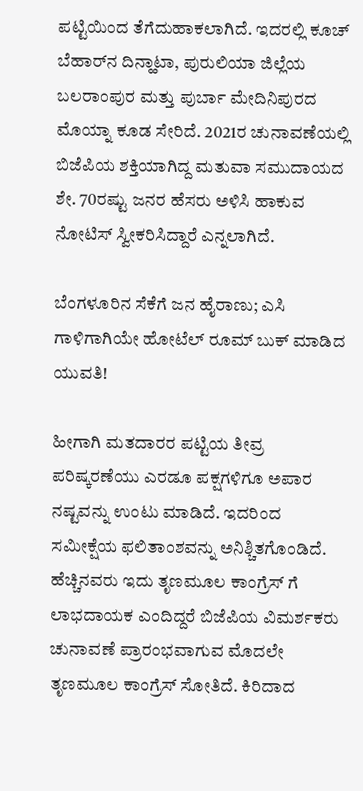ಪಟ್ಟಿಯಿಂದ ತೆಗೆದುಹಾಕಲಾಗಿದೆ. ಇದರಲ್ಲಿ ಕೂಚ್ ಬೆಹಾರ್‌ನ ದಿನ್ಹಾಟಾ, ಪುರುಲಿಯಾ ಜಿಲ್ಲೆಯ ಬಲರಾಂಪುರ ಮತ್ತು ಪುರ್ಬಾ ಮೇದಿನಿಪುರದ ಮೊಯ್ನಾ ಕೂಡ ಸೇರಿದೆ. 2021ರ ಚುನಾವಣೆಯಲ್ಲಿ ಬಿಜೆಪಿಯ ಶಕ್ತಿಯಾಗಿದ್ದ ಮತುವಾ ಸಮುದಾಯದ ಶೇ. 70ರಷ್ಟು ಜನರ ಹೆಸರು ಅಳಿಸಿ ಹಾಕುವ ನೋಟಿಸ್ ಸ್ವೀಕರಿಸಿದ್ದಾರೆ ಎನ್ನಲಾಗಿದೆ.

ಬೆಂಗಳೂರಿನ ಸೆಕೆಗೆ ಜನ ಹೈರಾಣು; ಎಸಿ ಗಾಳಿಗಾಗಿಯೇ ಹೋಟೆಲ್ ರೂಮ್ ಬುಕ್ ಮಾಡಿದ ಯುವತಿ!

ಹೀಗಾಗಿ ಮತದಾರರ ಪಟ್ಟಿಯ ತೀವ್ರ ಪರಿಷ್ಕರಣೆಯು ಎರಡೂ ಪಕ್ಷಗಳಿಗೂ ಅಪಾರ ನಷ್ಟವನ್ನು ಉಂಟು ಮಾಡಿದೆ. ಇದರಿಂದ ಸಮೀಕ್ಷೆಯ ಫಲಿತಾಂಶವನ್ನು ಅನಿಶ್ಚಿತಗೊಂಡಿದೆ. ಹೆಚ್ಚಿನವರು ಇದು ತೃಣಮೂಲ ಕಾಂಗ್ರೆಸ್ ಗೆ ಲಾಭದಾಯಕ ಎಂದಿದ್ದರೆ ಬಿಜೆಪಿಯ ವಿಮರ್ಶಕರು ಚುನಾವಣೆ ಪ್ರಾರಂಭವಾಗುವ ಮೊದಲೇ ತೃಣಮೂಲ ಕಾಂಗ್ರೆಸ್ ಸೋತಿದೆ. ಕಿರಿದಾದ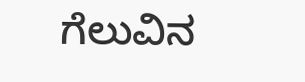ಗೆಲುವಿನ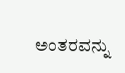ಅಂತರವನ್ನು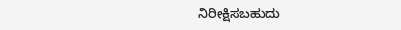ನಿರೀಕ್ಷಿಸಬಹುದು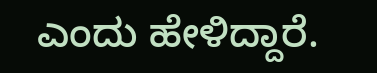ಎಂದು ಹೇಳಿದ್ದಾರೆ.